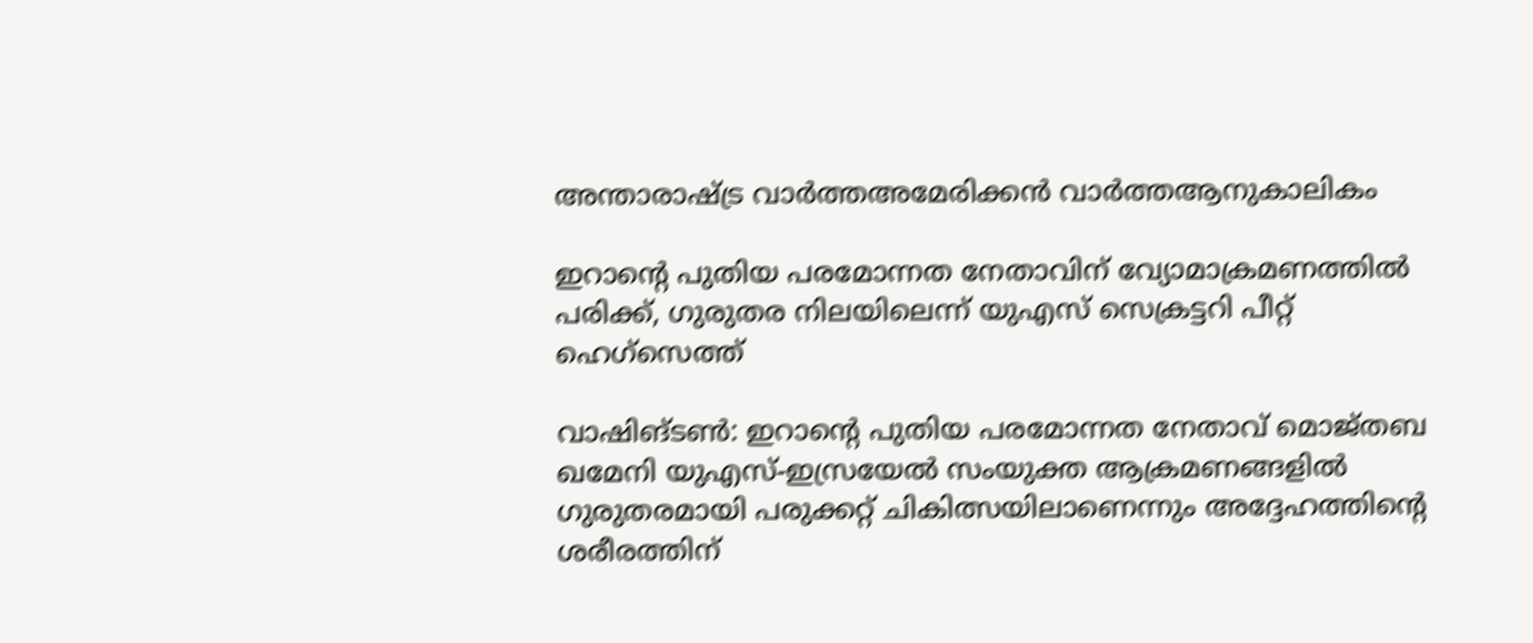അന്താരാഷ്ട്ര വാർത്തഅമേരിക്കൻ വാർത്തആനുകാലികം

ഇറാന്റെ പുതിയ പരമോന്നത നേതാവിന് വ്യോമാക്രമണത്തിൽ പരിക്ക്, ഗുരുതര നിലയിലെന്ന് യുഎസ് സെക്രട്ടറി പീറ്റ് ഹെഗ്സെത്ത്

വാഷിങ്ടണ്‍: ഇറാന്റെ പുതിയ പരമോന്നത നേതാവ് മൊജ്തബ ഖമേനി യുഎസ്-ഇസ്രയേല്‍ സംയുക്ത ആക്രമണങ്ങളില്‍ ഗുരുതരമായി പരുക്കറ്റ് ചികിത്സയിലാണെന്നും അദ്ദേഹത്തിന്റെ ശരീരത്തിന്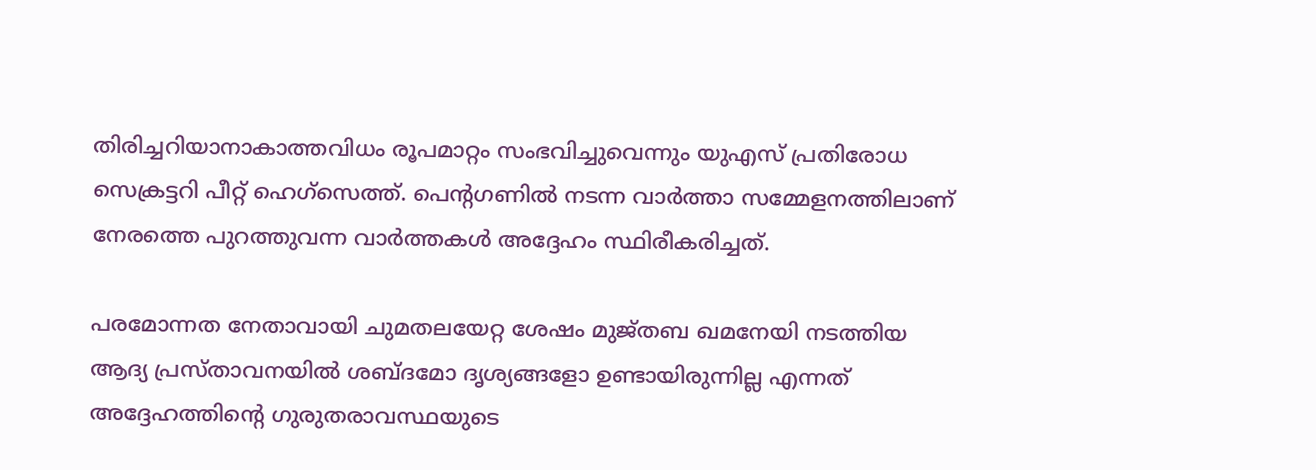തിരിച്ചറിയാനാകാത്തവിധം രൂപമാറ്റം സംഭവിച്ചുവെന്നും യുഎസ് പ്രതിരോധ സെക്രട്ടറി പീറ്റ് ഹെഗ്സെത്ത്. പെന്റഗണില്‍ നടന്ന വാര്‍ത്താ സമ്മേളനത്തിലാണ് നേരത്തെ പുറത്തുവന്ന വാര്‍ത്തകള്‍ അദ്ദേഹം സ്ഥിരീകരിച്ചത്.

പരമോന്നത നേതാവായി ചുമതലയേറ്റ ശേഷം മുജ്തബ ഖമനേയി നടത്തിയ ആദ്യ പ്രസ്താവനയില്‍ ശബ്ദമോ ദൃശ്യങ്ങളോ ഉണ്ടായിരുന്നില്ല എന്നത് അദ്ദേഹത്തിന്റെ ഗുരുതരാവസ്ഥയുടെ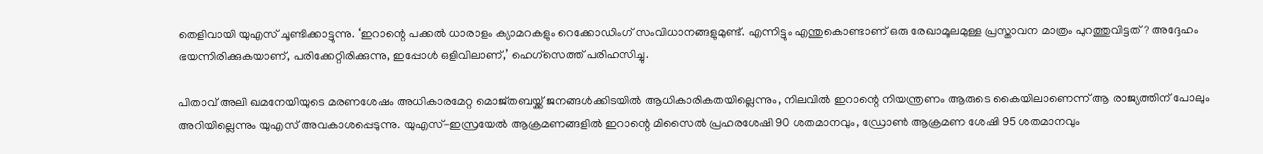തെളിവായി യുഎസ് ചൂണ്ടിക്കാട്ടുന്നു. ‘ഇറാന്റെ പക്കല്‍ ധാരാളം ക്യാമറകളും റെക്കോഡിംഗ് സംവിധാനങ്ങളുമുണ്ട്. എന്നിട്ടും എന്തുകൊണ്ടാണ് ഒരു രേഖാമൂലമുള്ള പ്രസ്താവന മാത്രം പുറത്തുവിട്ടത്? അദ്ദേഹം ഭയന്നിരിക്കുകയാണ്, പരിക്കേറ്റിരിക്കുന്നു, ഇപ്പോള്‍ ഒളിവിലാണ്,’ ഹെഗ്സെത്ത് പരിഹസിച്ചു.

പിതാവ് അലി ഖമനേയിയുടെ മരണശേഷം അധികാരമേറ്റ മൊജ്തബയ്ക്ക് ജനങ്ങള്‍ക്കിടയില്‍ ആധികാരികതയില്ലെന്നും, നിലവില്‍ ഇറാന്റെ നിയന്ത്രണം ആരുടെ കൈയിലാണെന്ന് ആ രാജ്യത്തിന് പോലും അറിയില്ലെന്നും യുഎസ് അവകാശപ്പെടുന്നു. യുഎസ്-ഇസ്രയേല്‍ ആക്രമണങ്ങളില്‍ ഇറാന്റെ മിസൈല്‍ പ്രഹരശേഷി 90 ശതമാനവും, ഡ്രോണ്‍ ആക്രമണ ശേഷി 95 ശതമാനവും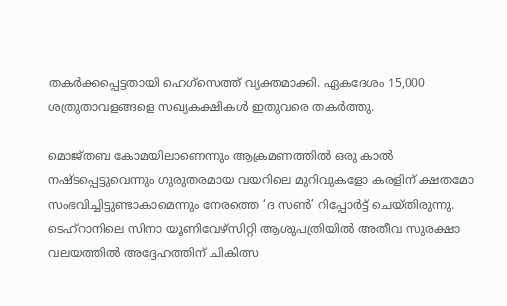തകര്‍ക്കപ്പെട്ടതായി ഹെഗ്സെത്ത് വ്യക്തമാക്കി. ഏകദേശം 15,000 ശത്രുതാവളങ്ങളെ സഖ്യകക്ഷികള്‍ ഇതുവരെ തകര്‍ത്തു.

മൊജ്തബ കോമയിലാണെന്നും ആക്രമണത്തില്‍ ഒരു കാല്‍ നഷ്ടപ്പെട്ടുവെന്നും ഗുരുതരമായ വയറിലെ മുറിവുകളോ കരളിന് ക്ഷതമോ സംഭവിച്ചിട്ടുണ്ടാകാമെന്നും നേരത്തെ ‘ദ സണ്‍’ റിപ്പോര്‍ട്ട് ചെയ്തിരുന്നു. ടെഹ്റാനിലെ സിനാ യൂണിവേഴ്സിറ്റി ആശുപത്രിയില്‍ അതീവ സുരക്ഷാ വലയത്തില്‍ അദ്ദേഹത്തിന് ചികിത്സ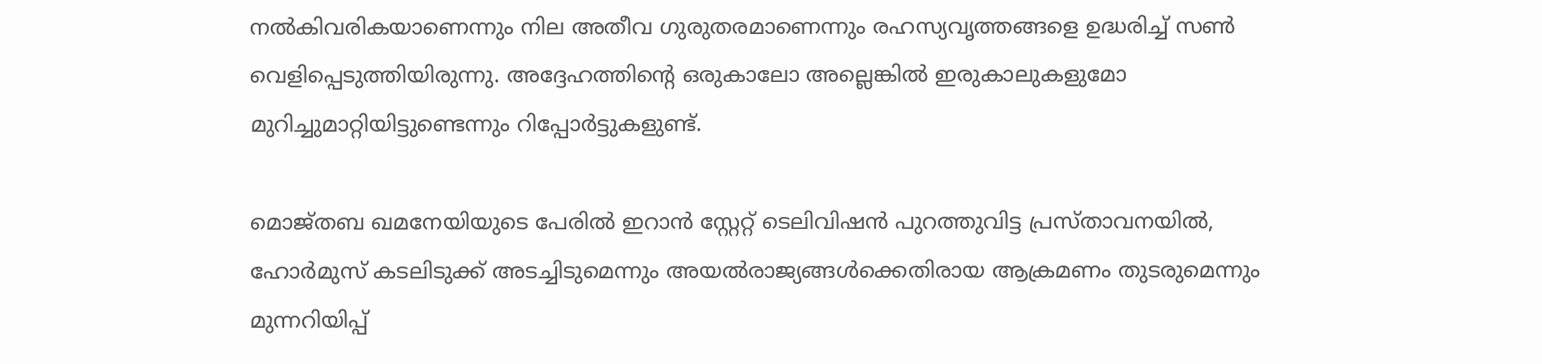നല്‍കിവരികയാണെന്നും നില അതീവ ഗുരുതരമാണെന്നും രഹസ്യവൃത്തങ്ങളെ ഉദ്ധരിച്ച് സണ്‍ വെളിപ്പെടുത്തിയിരുന്നു. അദ്ദേഹത്തിന്റെ ഒരുകാലോ അല്ലെങ്കില്‍ ഇരുകാലുകളുമോ മുറിച്ചുമാറ്റിയിട്ടുണ്ടെന്നും റിപ്പോര്‍ട്ടുകളുണ്ട്.

മൊജ്തബ ഖമനേയിയുടെ പേരില്‍ ഇറാന്‍ സ്റ്റേറ്റ് ടെലിവിഷന്‍ പുറത്തുവിട്ട പ്രസ്താവനയില്‍, ഹോര്‍മുസ് കടലിടുക്ക് അടച്ചിടുമെന്നും അയല്‍രാജ്യങ്ങള്‍ക്കെതിരായ ആക്രമണം തുടരുമെന്നും മുന്നറിയിപ്പ്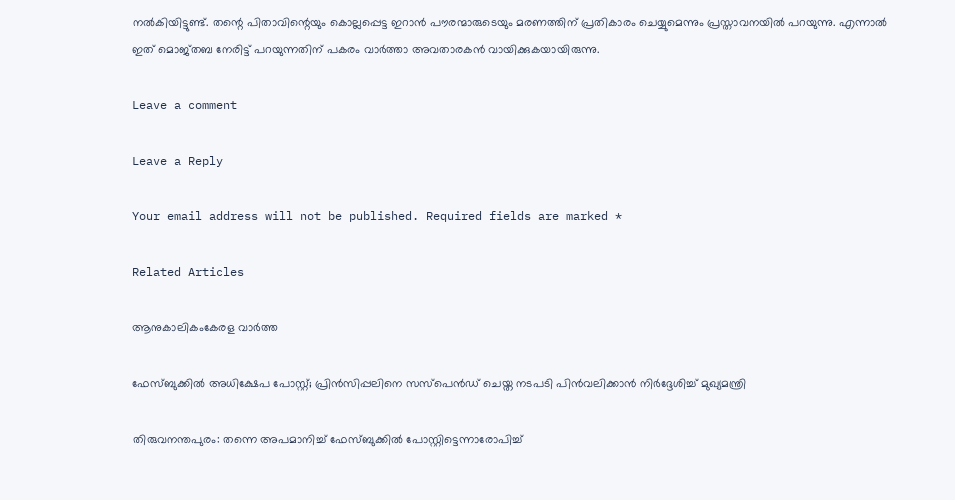നല്‍കിയിട്ടുണ്ട്. തന്റെ പിതാവിന്റെയും കൊല്ലപ്പെട്ട ഇറാന്‍ പൗരന്മാരുടെയും മരണത്തിന് പ്രതികാരം ചെയ്യുമെന്നും പ്രസ്താവനയില്‍ പറയുന്നു. എന്നാല്‍ ഇത് മൊജ്തബ നേരിട്ട് പറയുന്നതിന് പകരം വാര്‍ത്താ അവതാരകന്‍ വായിക്കുകയായിരുന്നു.

Leave a comment

Leave a Reply

Your email address will not be published. Required fields are marked *

Related Articles

ആനുകാലികംകേരള വാർത്ത

ഫേസ്ബുക്കിൽ അധിക്ഷേപ പോസ്റ്റ്; പ്രിൻസിപ്പലിനെ സസ്പെൻഡ് ചെയ്ത നടപടി പിൻവലിക്കാൻ നിർദ്ദേശിച്ച് മുഖ്യമന്ത്രി

തിരുവനന്തപുരം: തന്നെ അപമാനിച്ച് ഫേസ്ബുക്കിൽ പോസ്റ്റിട്ടെന്നാരോപിച്ച്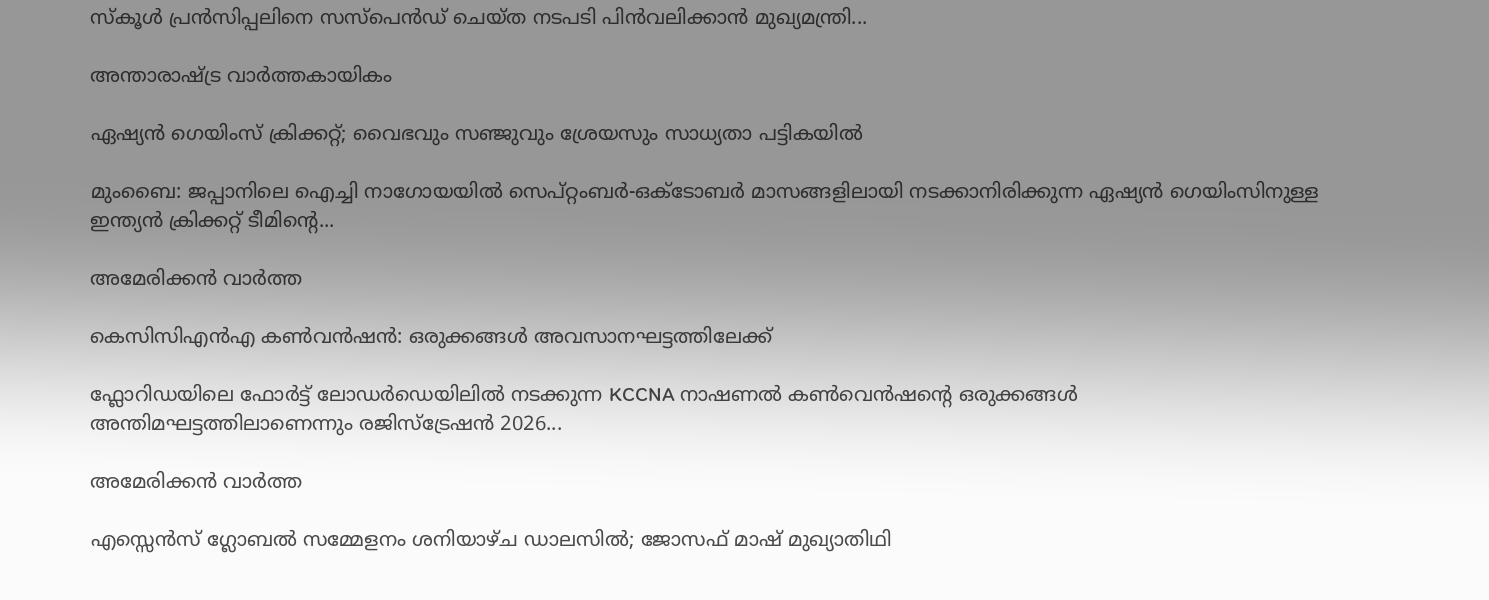സ്‌കൂൾ പ്രൻസിപ്പലിനെ സസ്‌പെൻഡ് ചെയ്ത നടപടി പിൻവലിക്കാൻ മുഖ്യമന്ത്രി...

അന്താരാഷ്ട്ര വാർത്തകായികം

ഏഷ്യന്‍ ഗെയിംസ് ക്രിക്കറ്റ്; വൈഭവും സഞ്ജുവും ശ്രേയസും സാധ്യതാ പട്ടികയില്‍

മുംബൈ: ജപ്പാനിലെ ഐച്ചി നാഗോയയിൽ സെപ്റ്റംബർ-ഒക്‌ടോബർ മാസങ്ങളിലായി നടക്കാനിരിക്കുന്ന ഏഷ്യൻ ഗെയിംസിനുള്ള ഇന്ത്യൻ ക്രിക്കറ്റ് ടീമിന്റെ...

അമേരിക്കൻ വാർത്ത

കെസിസിഎൻഎ കൺവൻഷൻ: ഒരുക്കങ്ങൾ അവസാനഘട്ടത്തിലേക്ക്

ഫ്ലോറിഡയിലെ ഫോർട്ട് ലോഡർഡെയിലിൽ നടക്കുന്ന KCCNA നാഷണൽ കൺവെൻഷന്റെ ഒരുക്കങ്ങൾ അന്തിമഘട്ടത്തിലാണെന്നും രജിസ്ട്രേഷൻ 2026...

അമേരിക്കൻ വാർത്ത

എസ്സെൻസ് ഗ്ലോബൽ സമ്മേളനം ശനിയാഴ്ച ഡാലസിൽ; ജോസഫ് മാഷ് മുഖ്യാതിഥി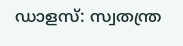ഡാളസ്: സ്വതന്ത്ര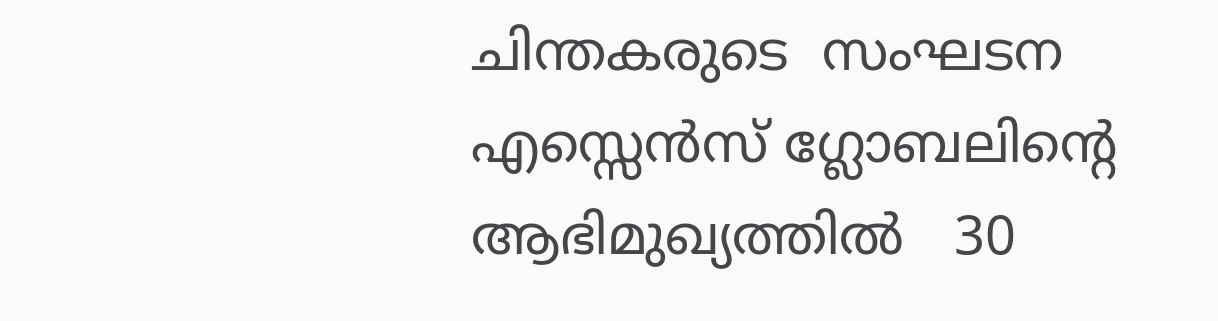ചിന്തകരുടെ  സംഘടന  എസ്സെൻസ് ഗ്ലോബലിൻ്റെ ആഭിമുഖ്യത്തിൽ   30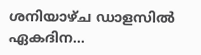ശനിയാഴ്ച ഡാളസിൽ ഏകദിന...